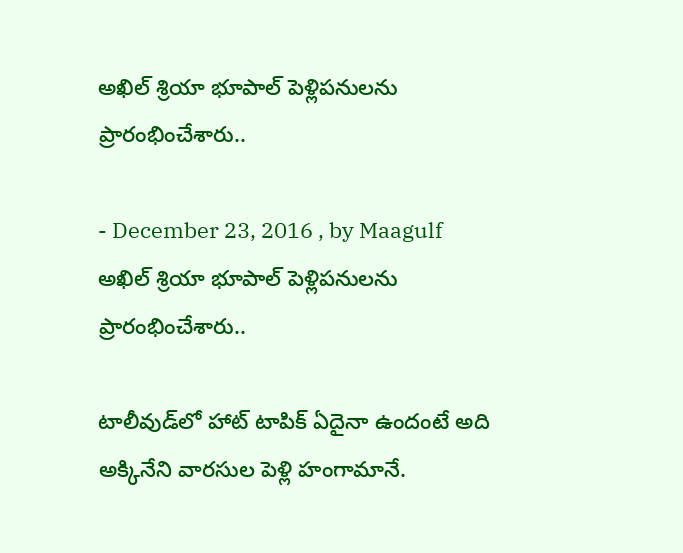అఖిల్ శ్రియా భూపాల్ పెళ్లిపనులను ప్రారంభించేశారు..

- December 23, 2016 , by Maagulf
అఖిల్ శ్రియా భూపాల్ పెళ్లిపనులను ప్రారంభించేశారు..

టాలీవుడ్‌లో హాట్ టాపిక్ ఏదైనా ఉందంటే అది అక్కినేని వారసుల పెళ్లి హంగామానే.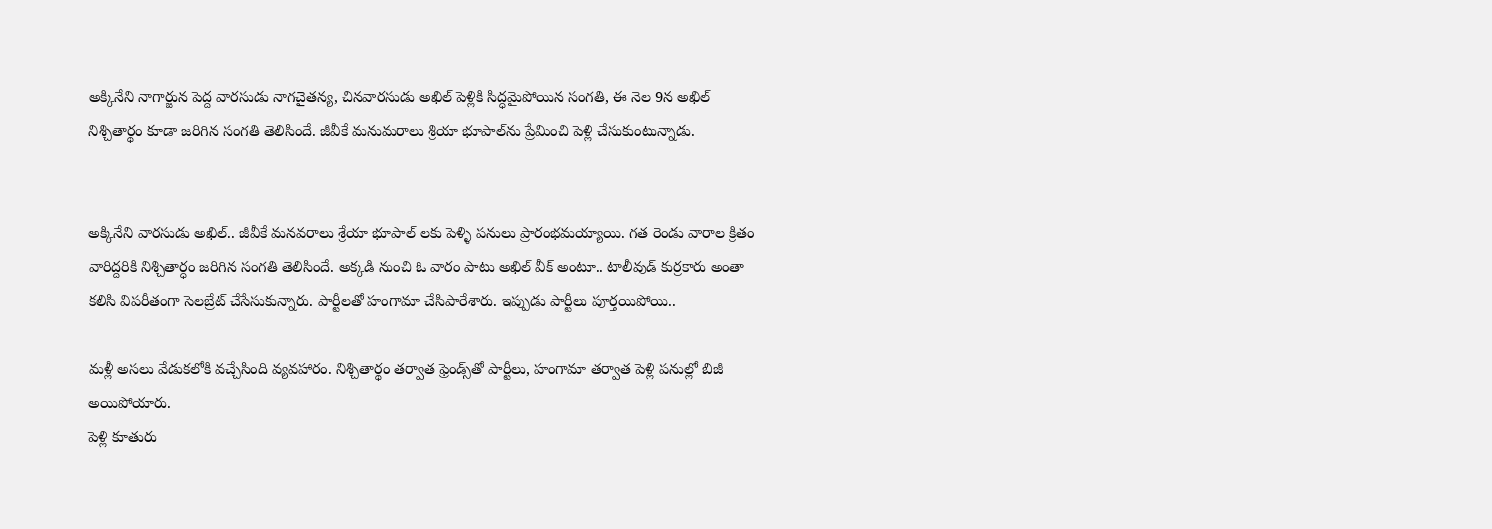అక్కినేని నాగార్జున పెద్ద వారసుడు నాగచైతన్య, చినవారసుడు అఖిల్ పెళ్లికి సిద్ధమైపోయిన సంగతి, ఈ నెల 9న అఖిల్ నిశ్చితార్థం కూడా జరిగిన సంగతి తెలిసిందే. జీవీకే మనుమరాలు శ్రియా భూపాల్‌ను ప్రేమించి పెళ్లి చేసుకుంటున్నాడు.


అక్కినేని వారసుడు అఖిల్.. జీవీకే మనవరాలు శ్రేయా భూపాల్ లకు పెళ్ళి పనులు ప్రారంభమయ్యాయి. గత రెండు వారాల క్రితం వారిద్దరికి నిశ్చితార్ధం జరిగిన సంగతి తెలిసిందే. అక్కడి నుంచి ఓ వారం పాటు అఖిల్ వీక్ అంటూ.. టాలీవుడ్ కుర్రకారు అంతా కలిసి విపరీతంగా సెలబ్రేట్ చేసేసుకున్నారు. పార్టీలతో హంగామా చేసిపారేశారు. ఇప్పుడు పార్టీలు పూర్తయిపోయి..

మళ్లీ అసలు వేడుకలోకి వచ్చేసింది వ్యవహారం. నిశ్చితార్థం తర్వాత ఫ్రెండ్స్‌తో పార్టీలు, హంగామా తర్వాత పెళ్లి పనుల్లో బిజీ అయిపోయారు.
పెళ్లి కూతురు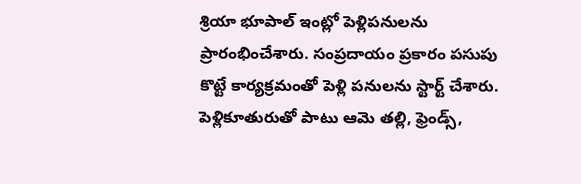శ్రియా భూపాల్ ఇంట్లో పెళ్లిపనులను ప్రారంభించేశారు. సంప్రదాయం ప్రకారం పసుపు కొట్టే కార్యక్రమంతో పెళ్లి పనులను స్టార్ట్ చేశారు. పెళ్లికూతురుతో పాటు ఆమె తల్లి, ఫ్రెండ్స్,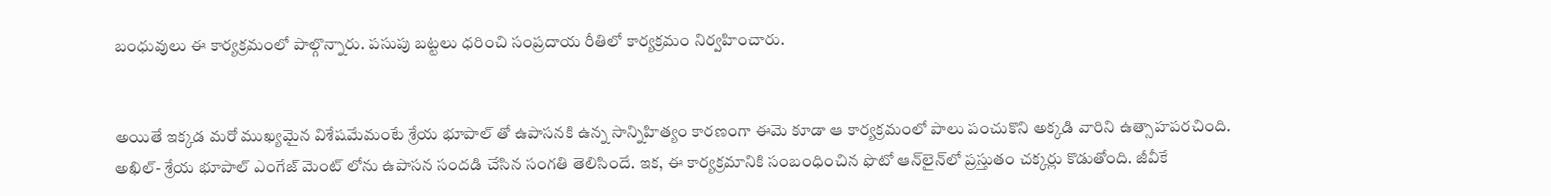బంధువులు ఈ కార్యక్రమంలో పాల్గొన్నారు. పసుపు బట్టలు ధరించి సంప్రదాయ రీతిలో కార్యక్రమం నిర్వహించారు.


అయితే ఇక్కడ మరో ముఖ్యమైన విశేషమేమంటే శ్రేయ భూపాల్ తో ఉపాసనకి ఉన్న సాన్నిహిత్యం కారణంగా ఈమె కూడా ఆ కార్యక్రమంలో పాలు పంచుకొని అక్కడి వారిని ఉత్సాహపరచింది. అఖిల్- శ్రేయ భూపాల్ ఎంగేజ్ మెంట్ లోను ఉపాసన సందడి చేసిన సంగతి తెలిసిందే. ఇక, ఈ కార్యక్రమానికి సంబంధించిన ఫొటో ఆన్‌లైన్‌లో ప్రస్తుతం చక్కర్లు కొడుతోంది. జీవీకే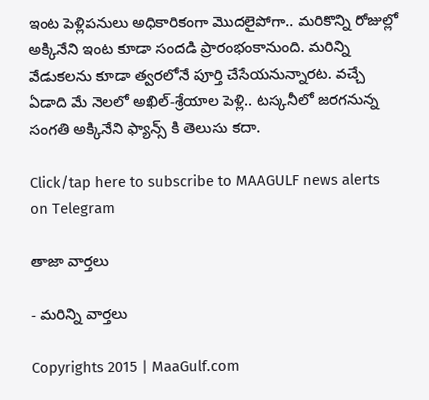ఇంట పెళ్లిపనులు అధికారికంగా మొదలైపోగా.. మరికొన్ని రోజుల్లో అక్కినేని ఇంట కూడా సందడి ప్రారంభంకానుంది. మరిన్ని వేడుకలను కూడా త్వరలోనే పూర్తి చేసేయనున్నారట. వచ్చే ఏడాది మే నెలలో అఖిల్-శ్రేయాల పెళ్లి.. టస్కనీలో జరగనున్న సంగతి అక్కినేని ఫ్యాన్స్ కి తెలుసు కదా.

Click/tap here to subscribe to MAAGULF news alerts on Telegram

తాజా వార్తలు

- మరిన్ని వార్తలు

Copyrights 2015 | MaaGulf.com